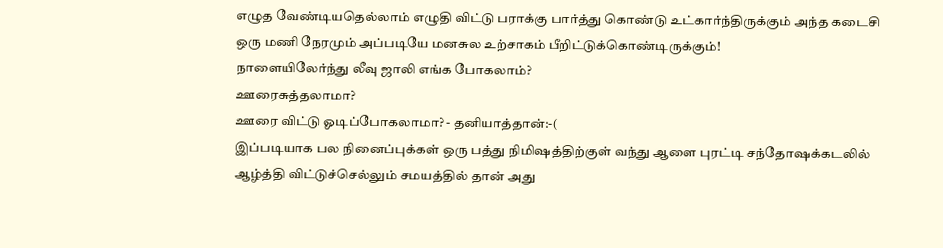எழுத வேண்டியதெல்லாம் எழுதி விட்டு பராக்கு பார்த்து கொண்டு உட்கார்ந்திருக்கும் அந்த கடைசி ஒரு மணி நேரமும் அப்படியே மனசுல உற்சாகம் பீறிட்டுக்கொண்டிருக்கும்!
நாளையிலேர்ந்து லீவு ஜாலி எங்க போகலாம்?
ஊரைசுத்தலாமா?
ஊரை விட்டு ஓடிப்போகலாமா? - தனியாத்தான்:-(
இப்படியாக பல நினைப்புக்கள் ஒரு பத்து நிமிஷத்திற்குள் வந்து ஆளை புரட்டி சந்தோஷக்கடலில் ஆழ்த்தி விட்டுச்செல்லும் சமயத்தில் தான் அது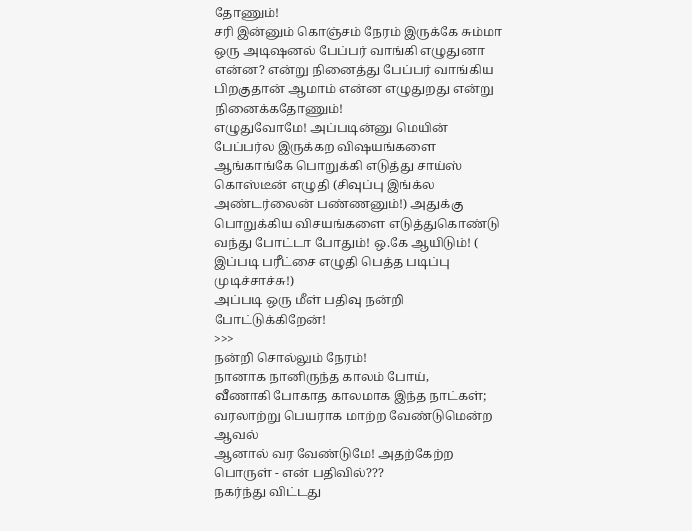தோணும்!
சரி இன்னும் கொஞ்சம் நேரம் இருக்கே சும்மா ஒரு அடிஷனல் பேப்பர் வாங்கி எழுதுனா என்ன? என்று நினைத்து பேப்பர் வாங்கிய பிறகுதான் ஆமாம் என்ன எழுதுறது என்று நினைக்கதோணும்!
எழுதுவோமே! அப்படின்னு மெயின் பேப்பர்ல இருக்கற விஷயங்களை ஆங்காங்கே பொறுக்கி எடுத்து சாய்ஸ் கொஸ்டீன் எழுதி (சிவுப்பு இங்க்ல அண்டர்லைன் பண்ணனும்!) அதுக்கு பொறுக்கிய விசயங்களை எடுத்துகொண்டு வந்து போட்டா போதும்! ஒ.கே ஆயிடும்! ( இப்படி பரீட்சை எழுதி பெத்த படிப்பு முடிச்சாச்சு!)
அப்படி ஒரு மீள் பதிவு நன்றி போட்டுக்கிறேன்!
>>>
நன்றி சொல்லும் நேரம்!
நானாக நானிருந்த காலம் போய்,
வீணாகி போகாத காலமாக இந்த நாட்கள்;
வரலாற்று பெயராக மாற்ற வேண்டுமென்ற ஆவல்
ஆனால் வர வேண்டுமே! அதற்கேற்ற பொருள் - என் பதிவில்???
நகர்ந்து விட்டது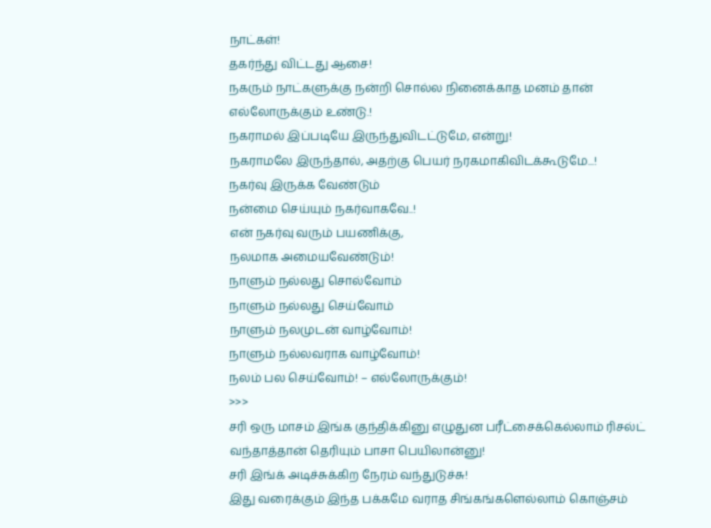நாட்கள்!
தகர்ந்து விட்டது ஆசை!
நகரும் நாட்களுக்கு நன்றி சொல்ல நினைக்காத மனம் தான்
எல்லோருக்கும் உண்டு.!
நகராமல் இப்படியே இருந்துவிடட்டுமே, என்று!
நகராமலே இருந்தால், அதற்கு பெயர் நரகமாகிவிடக்கூடுமே...!
நகர்வு இருக்க வேண்டும்
நன்மை செய்யும் நகர்வாகவே..!
என் நகர்வு வரும் பயணிக்கு,
நலமாக அமையவேண்டும்!
நாளும் நல்லது சொல்வோம்
நாளும் நல்லது செய்வோம்
நாளும் நலமுடன் வாழ்வோம்!
நாளும் நல்லவராக வாழ்வோம்!
நலம் பல செய்வோம்! – எல்லோருக்கும்!
>>>
சரி ஒரு மாசம் இங்க குந்திக்கினு எழுதுன பரீட்சைக்கெல்லாம் ரிசல்ட் வந்தாத்தான் தெரியும் பாசா பெயிலான்னு!
சரி இங்க் அடிச்சுக்கிற நேரம் வந்துடுச்சு!
இது வரைக்கும் இந்த பக்கமே வராத சிங்கங்களெல்லாம் கொஞ்சம்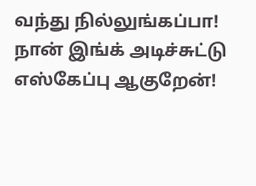வந்து நில்லுங்கப்பா!
நான் இங்க் அடிச்சுட்டு எஸ்கேப்பு ஆகுறேன்!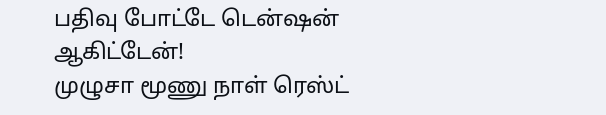பதிவு போட்டே டென்ஷன் ஆகிட்டேன்!
முழுசா மூணு நாள் ரெஸ்ட்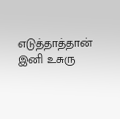எடுத்தாத்தான் இனி உசுரு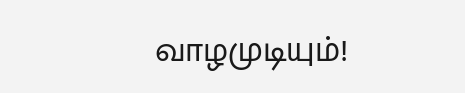வாழமுடியும்!